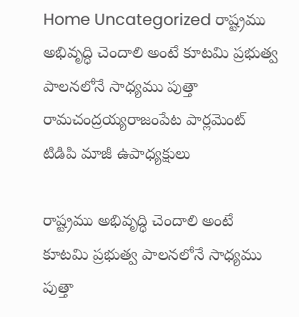Home Uncategorized రాష్ట్రము అభివృద్ధి చెందాలి అంటే కూటమి ప్రభుత్వ పాలనలోనే సాధ్యము పుత్తా రామచంద్రయ్యరాజంపేట పార్లమెంట్ టిడిపి మాజీ ఉపాధ్యక్షులు

రాష్ట్రము అభివృద్ధి చెందాలి అంటే కూటమి ప్రభుత్వ పాలనలోనే సాధ్యము పుత్తా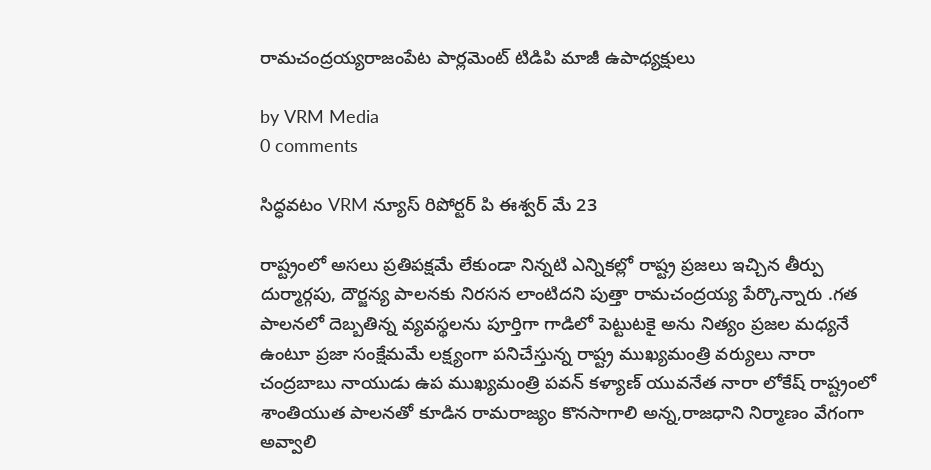రామచంద్రయ్యరాజంపేట పార్లమెంట్ టిడిపి మాజీ ఉపాధ్యక్షులు

by VRM Media
0 comments

సిద్ధవటం VRM న్యూస్ రిపోర్టర్ పి ఈశ్వర్ మే 23

రాష్ట్రంలో అసలు ప్రతిపక్షమే లేకుండా నిన్నటి ఎన్నికల్లో రాష్ట్ర ప్రజలు ఇచ్చిన తీర్పు దుర్మార్గపు, దౌర్జన్య పాలనకు నిరసన లాంటిదని పుత్తా రామచంద్రయ్య పేర్కొన్నారు .గత పాలనలో దెబ్బతిన్న వ్యవస్థలను పూర్తిగా గాడిలో పెట్టుటకై అను నిత్యం ప్రజల మధ్యనే ఉంటూ ప్రజా సంక్షేమమే లక్ష్యంగా పనిచేస్తున్న రాష్ట్ర ముఖ్యమంత్రి వర్యులు నారా చంద్రబాబు నాయుడు ఉప ముఖ్యమంత్రి పవన్ కళ్యాణ్ యువనేత నారా లోకేష్ రాష్ట్రంలో శాంతియుత పాలనతో కూడిన రామరాజ్యం కొనసాగాలి అన్న,రాజధాని నిర్మాణం వేగంగా అవ్వాలి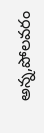అన్న,పోలవరం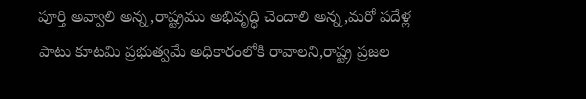పూర్తి అవ్వాలి అన్న,రాష్ట్రము అభివృద్ధి చెందాలి అన్న,మరో పదేళ్ల పాటు కూటమి ప్రభుత్వమే అధికారంలోకి రావాలని,రాష్ట్ర ప్రజల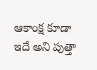ఆకాంక్ష కూడా ఇదే అని పుత్తా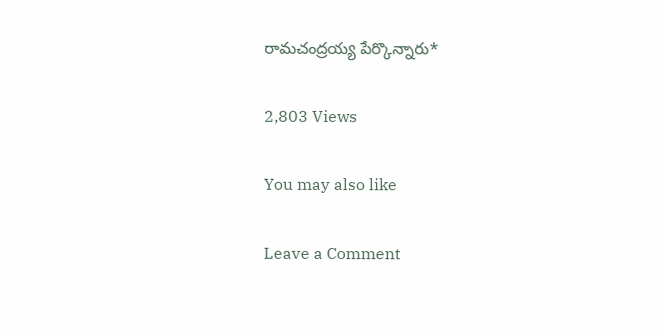రామచంద్రయ్య పేర్కొన్నారు*

2,803 Views

You may also like

Leave a Comment